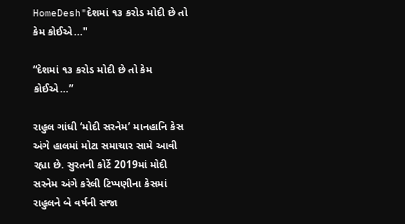HomeDesh"દેશમાં ૧૩ કરોડ મોદી છે તો કેમ કોઈએ..."

“દેશમાં ૧૩ કરોડ મોદી છે તો કેમ કોઈએ…”

રાહુલ ગાંધી ‘મોદી સરનેમ’ માનહાનિ કેસ અંગે હાલમાં મોટા સમાચાર સામે આવી રહ્યા છે. સુરતની કોર્ટે 2019માં મોદી સરનેમ અંગે કરેલી ટિપ્પણીના કેસમાં રાહુલને બે વર્ષની સજા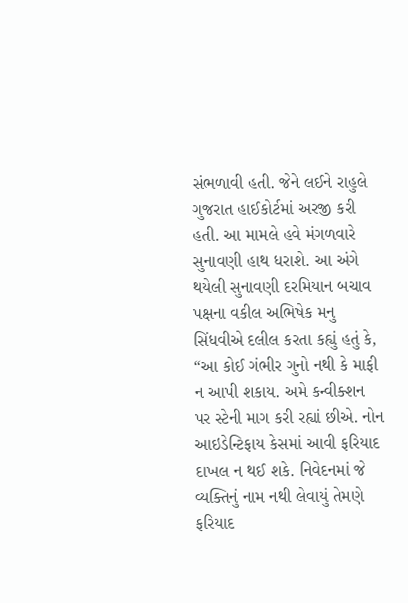સંભળાવી હતી. જેને લઈને રાહુલે ગુજરાત હાઈકોર્ટમાં અરજી કરી હતી. આ મામલે હવે મંગળવારે સુનાવણી હાથ ધરાશે. આ અંગે થયેલી સુનાવણી દરમિયાન બચાવ પક્ષના વકીલ અભિષેક મનુ સિંધવીએ દલીલ કરતા કહ્યું હતું કે, “આ કોઈ ગંભીર ગુનો નથી કે માફી ન આપી શકાય. અમે કન્વીક્શન પર સ્ટેની માગ કરી રહ્યાં છીએ. નોન આઇડેન્ટિફાય કેસમાં આવી ફરિયાદ દાખલ ન થઈ શકે. નિવેદનમાં જે વ્યક્તિનું નામ નથી લેવાયું તેમણે ફરિયાદ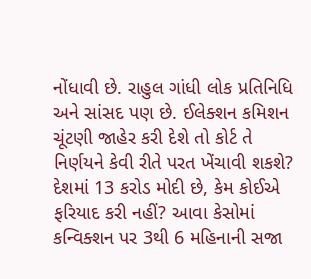નોંધાવી છે. રાહુલ ગાંધી લોક પ્રતિનિધિ અને સાંસદ પણ છે. ઈલેક્શન કમિશન ચૂંટણી જાહેર કરી દેશે તો કોર્ટ તે નિર્ણયને કેવી રીતે પરત ખેંચાવી શકશે? દેશમાં 13 કરોડ મોદી છે, કેમ કોઈએ ફરિયાદ કરી નહીં? આવા કેસોમાં કન્વિક્શન પર 3થી 6 મહિનાની સજા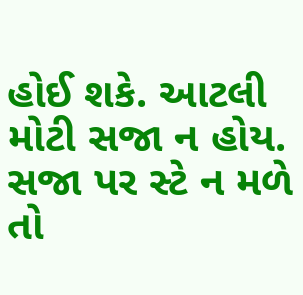હોઈ શકે. આટલી મોટી સજા ન હોય. સજા પર સ્ટે ન મળે તો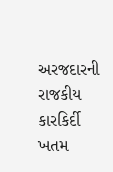અરજદારની રાજકીય કારકિર્દી ખતમ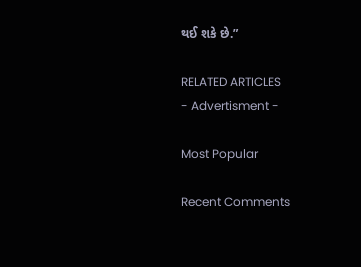થઈ શકે છે.”

RELATED ARTICLES
- Advertisment -

Most Popular

Recent Comments